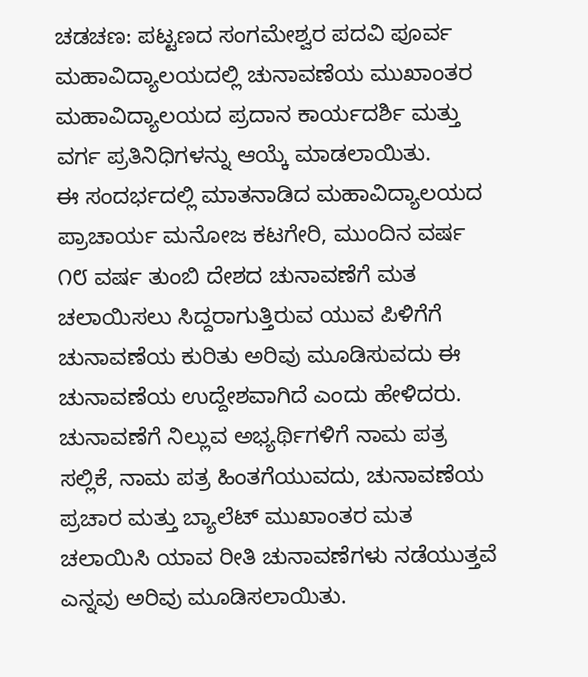ಚಡಚಣ: ಪಟ್ಟಣದ ಸಂಗಮೇಶ್ವರ ಪದವಿ ಪೂರ್ವ ಮಹಾವಿದ್ಯಾಲಯದಲ್ಲಿ ಚುನಾವಣೆಯ ಮುಖಾಂತರ ಮಹಾವಿದ್ಯಾಲಯದ ಪ್ರದಾನ ಕಾರ್ಯದರ್ಶಿ ಮತ್ತು ವರ್ಗ ಪ್ರತಿನಿಧಿಗಳನ್ನು ಆಯ್ಕೆ ಮಾಡಲಾಯಿತು.
ಈ ಸಂದರ್ಭದಲ್ಲಿ ಮಾತನಾಡಿದ ಮಹಾವಿದ್ಯಾಲಯದ ಪ್ರಾಚಾರ್ಯ ಮನೋಜ ಕಟಗೇರಿ, ಮುಂದಿನ ವರ್ಷ ೧೮ ವರ್ಷ ತುಂಬಿ ದೇಶದ ಚುನಾವಣೆಗೆ ಮತ ಚಲಾಯಿಸಲು ಸಿದ್ದರಾಗುತ್ತಿರುವ ಯುವ ಪಿಳಿಗೆಗೆ ಚುನಾವಣೆಯ ಕುರಿತು ಅರಿವು ಮೂಡಿಸುವದು ಈ ಚುನಾವಣೆಯ ಉದ್ದೇಶವಾಗಿದೆ ಎಂದು ಹೇಳಿದರು.
ಚುನಾವಣೆಗೆ ನಿಲ್ಲುವ ಅಭ್ಯರ್ಥಿಗಳಿಗೆ ನಾಮ ಪತ್ರ ಸಲ್ಲಿಕೆ, ನಾಮ ಪತ್ರ ಹಿಂತಗೆಯುವದು, ಚುನಾವಣೆಯ ಪ್ರಚಾರ ಮತ್ತು ಬ್ಯಾಲೆಟ್ ಮುಖಾಂತರ ಮತ ಚಲಾಯಿಸಿ ಯಾವ ರೀತಿ ಚುನಾವಣೆಗಳು ನಡೆಯುತ್ತವೆ ಎನ್ನವು ಅರಿವು ಮೂಡಿಸಲಾಯಿತು.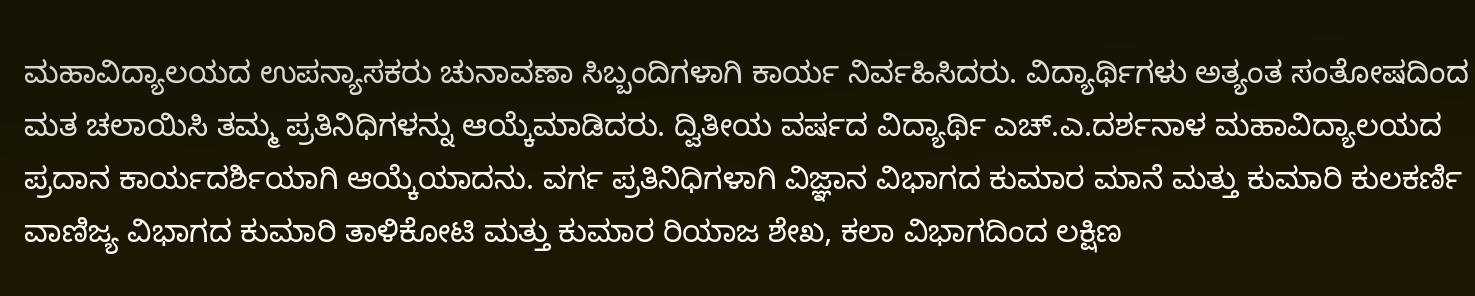ಮಹಾವಿದ್ಯಾಲಯದ ಉಪನ್ಯಾಸಕರು ಚುನಾವಣಾ ಸಿಬ್ಬಂದಿಗಳಾಗಿ ಕಾರ್ಯ ನಿರ್ವಹಿಸಿದರು. ವಿದ್ಯಾರ್ಥಿಗಳು ಅತ್ಯಂತ ಸಂತೋಷದಿಂದ ಮತ ಚಲಾಯಿಸಿ ತಮ್ಮ ಪ್ರತಿನಿಧಿಗಳನ್ನು ಆಯ್ಕೆಮಾಡಿದರು. ದ್ವಿತೀಯ ವರ್ಷದ ವಿದ್ಯಾರ್ಥಿ ಎಚ್.ಎ.ದರ್ಶನಾಳ ಮಹಾವಿದ್ಯಾಲಯದ ಪ್ರದಾನ ಕಾರ್ಯದರ್ಶಿಯಾಗಿ ಆಯ್ಕೆಯಾದನು. ವರ್ಗ ಪ್ರತಿನಿಧಿಗಳಾಗಿ ವಿಜ್ಞಾನ ವಿಭಾಗದ ಕುಮಾರ ಮಾನೆ ಮತ್ತು ಕುಮಾರಿ ಕುಲಕರ್ಣಿ ವಾಣಿಜ್ಯ ವಿಭಾಗದ ಕುಮಾರಿ ತಾಳಿಕೋಟಿ ಮತ್ತು ಕುಮಾರ ರಿಯಾಜ ಶೇಖ, ಕಲಾ ವಿಭಾಗದಿಂದ ಲಕ್ಷಿಣ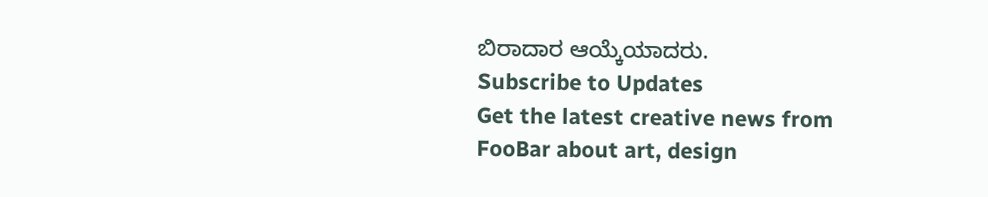ಬಿರಾದಾರ ಆಯ್ಕೆಯಾದರು.
Subscribe to Updates
Get the latest creative news from FooBar about art, design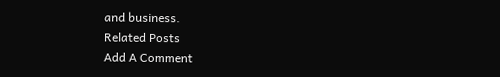and business.
Related Posts
Add A Comment